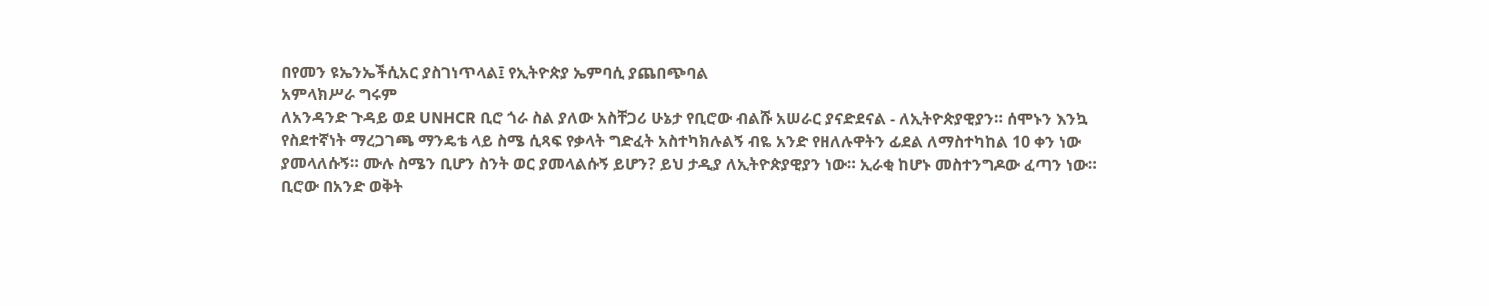በየመን ዩኤንኤችሲአር ያስገነጥላል፤ የኢትዮጵያ ኤምባሲ ያጨበጭባል
አምላክሥራ ግሩም
ለአንዳንድ ጉዳይ ወደ UNHCR ቢሮ ጎራ ስል ያለው አስቸጋሪ ሁኔታ የቢሮው ብልሹ አሠራር ያናድደናል - ለኢትዮጵያዊያን። ሰሞኑን እንኳ የስደተኛነት ማረጋገጫ ማንዴቴ ላይ ስሜ ሲጻፍ የቃላት ግድፈት አስተካክሉልኝ ብዬ አንድ የዘለሉዋትን ፊደል ለማስተካከል 10 ቀን ነው ያመላለሱኝ። ሙሉ ስሜን ቢሆን ስንት ወር ያመላልሱኝ ይሆን? ይህ ታዲያ ለኢትዮጵያዊያን ነው። ኢራቂ ከሆኑ መስተንግዶው ፈጣን ነው።
ቢሮው በአንድ ወቅት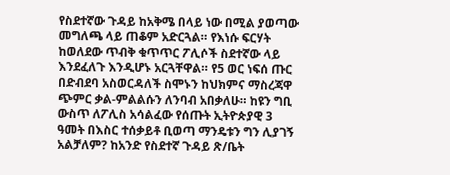የስደተኛው ጉዳይ ከአቅሜ በላይ ነው በሚል ያወጣው መግለጫ ላይ ጠቆም አድርጓል። የእነሱ ፍርሃት ከወለደው ጥብቅ ቁጥጥር ፖሊሶች ስደተኛው ላይ እንደፈለጉ እንዲሆኑ አርጓቸዋል። የ5 ወር ነፍሰ ጡር በድብደባ አስወርዳለች ስሞኑን ከህክምና ማስረጃዋ ጭምር ቃል-ምልልሱን ለንባብ አበቃለሁ። ከዩን ግቢ ውስጥ ለፖሊስ አሳልፈው የሰጡት ኢትዮጵያዊ 3 ዓመት በእስር ተሰቃይቶ ቢወጣ ማንዴቱን ግን ሊያገኝ አልቻለም? ከአንድ የስደተኛ ጉዳይ ጽ/ቤት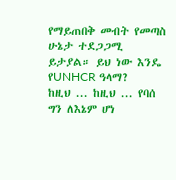የማይጠበቅ መብት የመጣስ ሁኔታ ተደጋጋሚ ይታያል። ይህ ነው እንዴ የUNHCR ዓላማ?
ከዚህ ... ከዚህ ... የባሰ ግን ለእኔም ሆነ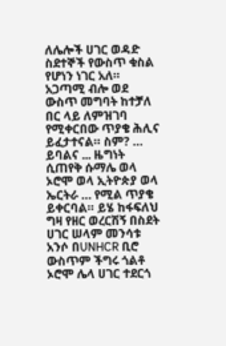ለሌሎች ሀገር ወዳድ ስደተኞች የውስጥ ቁስል የሆነን ነገር አለ። አጋጣሚ ብሎ ወደ ውስጥ መግባት ከተቻለ በር ላይ ለምዝገባ የሚቀርበው ጥያቄ ሕሊና ይፈታተናል። ስም? … ይባልና ... ዜግነት ሲጠየቅ ሱማሌ ወላ ኦሮሞ ወላ ኢትዮጵያ ወላ ኤርትራ … የሚል ጥያቄ ይቀርባል። ይሄ ከፋፍለህ ግዛ የዘር ወረርሽኝ በስደት ሀገር ሠላም መንሳቱ አንሶ በUNHCR ቢሮ ውስጥም ችግሩ ጎልቶ ኦሮሞ ሌላ ሀገር ተደርጎ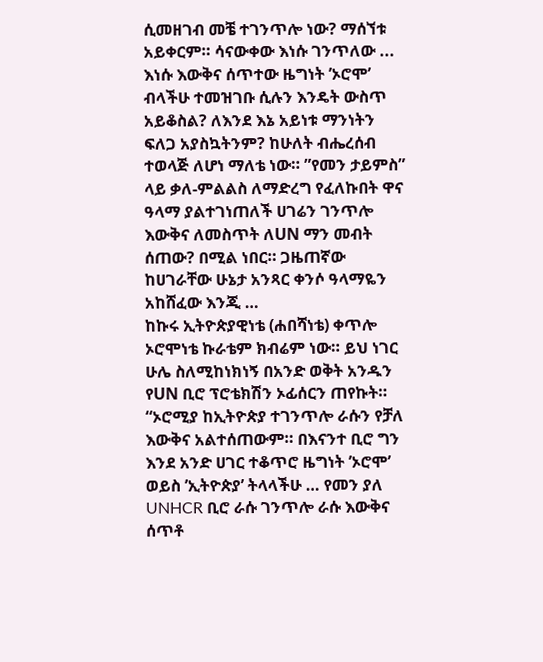ሲመዘገብ መቼ ተገንጥሎ ነው? ማሰኘቱ አይቀርም። ሳናውቀው እነሱ ገንጥለው ... እነሱ እውቅና ሰጥተው ዜግነት ’ኦሮሞ’ ብላችሁ ተመዝገቡ ሲሉን እንዴት ውስጥ አይቆስል? ለእንደ እኔ አይነቱ ማንነትን ፍለጋ አያስኳትንም? ከሁለት ብሔረሰብ ተወላጅ ለሆነ ማለቴ ነው። ”የመን ታይምስ” ላይ ቃለ-ምልልስ ለማድረግ የፈለኩበት ዋና ዓላማ ያልተገነጠለች ሀገሬን ገንጥሎ እውቅና ለመስጥት ለUN ማን መብት ሰጠው? በሚል ነበር። ጋዜጠኛው ከሀገራቸው ሁኔታ አንጻር ቀንሶ ዓላማዬን አከሸፈው እንጂ …
ከኩሩ ኢትዮጵያዊነቴ (ሐበሻነቴ) ቀጥሎ ኦሮሞነቴ ኩራቴም ክብሬም ነው። ይህ ነገር ሁሌ ስለሚከነክነኝ በአንድ ወቅት አንዱን የUN ቢሮ ፕሮቴክሽን ኦፊሰርን ጠየኩት።
“ኦሮሚያ ከኢትዮጵያ ተገንጥሎ ራሱን የቻለ እውቅና አልተሰጠውም። በእናንተ ቢሮ ግን እንደ አንድ ሀገር ተቆጥሮ ዜግነት ’ኦሮሞ’ ወይስ ’ኢትዮጵያ’ ትላላችሁ … የመን ያለ UNHCR ቢሮ ራሱ ገንጥሎ ራሱ እውቅና ሰጥቶ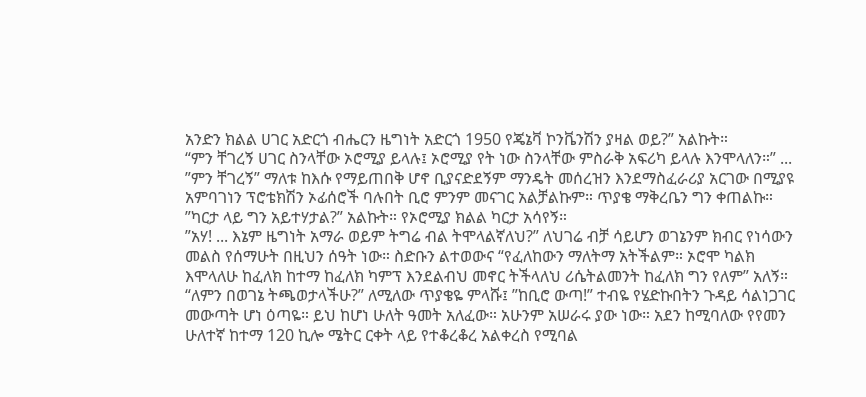አንድን ክልል ሀገር አድርጎ ብሔርን ዜግነት አድርጎ 1950 የጄኔቫ ኮንቬንሽን ያዛል ወይ?” አልኩት።
“ምን ቸገረኝ ሀገር ስንላቸው ኦሮሚያ ይላሉ፤ ኦሮሚያ የት ነው ስንላቸው ምስራቅ አፍሪካ ይላሉ እንሞላለን።” ... ”ምን ቸገረኝ” ማለቱ ከእሱ የማይጠበቅ ሆኖ ቢያናድደኝም ማንዴት መሰረዝን እንደማስፈራሪያ አርገው በሚያዩ አምባገነን ፕሮቴክሽን ኦፊሰሮች ባሉበት ቢሮ ምንም መናገር አልቻልኩም። ጥያቄ ማቅረቤን ግን ቀጠልኩ። ”ካርታ ላይ ግን አይተሃታል?” አልኩት። የኦሮሚያ ክልል ካርታ አሳየኝ።
”አሃ! ... እኔም ዜግነት አማራ ወይም ትግሬ ብል ትሞላልኛለህ?” ለህገሬ ብቻ ሳይሆን ወገኔንም ክብር የነሳውን መልስ የሰማሁት በዚህን ሰዓት ነው። ስድቡን ልተወውና “የፈለከውን ማለትማ አትችልም። ኦሮሞ ካልክ እሞላለሁ ከፈለክ ከተማ ከፈለክ ካምፕ እንደልብህ መኖር ትችላለህ ሪሴትልመንት ከፈለክ ግን የለም” አለኝ። “ለምን በወገኔ ትጫወታላችሁ?” ለሚለው ጥያቄዬ ምላሹ፤ ”ከቢሮ ውጣ!” ተብዬ የሄድኩበትን ጉዳይ ሳልነጋገር መውጣት ሆነ ዕጣዬ። ይህ ከሆነ ሁለት ዓመት አለፈው። አሁንም አሠራሩ ያው ነው። አደን ከሚባለው የየመን ሁለተኛ ከተማ 120 ኪሎ ሜትር ርቀት ላይ የተቆረቆረ አልቀረስ የሚባል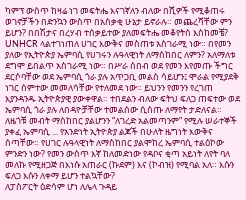ካምፕ ውስጥ ከዛሬ ነገ መፍትሔ እናገኛለን ብለው በሺዎች የሚቆጠሩ ወገኖቻችን በድንኳን ውስጥ በአስቃቂ ሁኔታ ይኖራሉ። መጨረሻቸው ምን ይሆን? በበሽታና በረሃብ ተሰቃይተው ያለመፍትሔ መቆየትስ እስከመቼ?
UNHCR ላልተገነጠለ ሀገር እውቅና መስጠቱ አስገራሚ ነው። በየመን ያለው የኢትዮጵያ ኤምባሲ የሀገሩን ሉዓላዊነት ለማስከበር ለምን? አለማለቱ ደግሞ ይበልጥ አስገራሚ ነው። በሥራ ሰበብ ወደ የመን እየመጡ ችግር ደርሶባቸው ወደ ኤምባሲ ጎራ ያሉ አጥጋቢ መልስ ሳይሆን፤ ሞራል የሚያደቅ ነገር ሰምተው መመለሳቸው የተለመደ ነው። ይህንን የመንን የረገጠ እያንዳንዱ ኢትዮጵያዊ ያውቀዋል። ተበደልን ብለው ፍትህ ፍለጋ ጠፍተው ወደ ኤምባሲ ጎራ ያሉ ለበዳዮቻቸው ተመልሰው ሲሰጡ ለማየት ታድለናል። ለዜጎቹ መብት ማስከበር ያልሆንን ”ለገረድ አልመጣንም” የሚሉ ሠራተኞች ያቀፈ ኤምባሲ ... የአንድነት ኢትዮጵያ ልጆች በሁለት ዜግነት እውቅና ሰጣቸው። የሀገር ሉዓላዊነት ለማስከበር ያልሞከረ ኤምባሲ ተልዕኮው ምንድን ነው? የመን ውስጥ እኛ ከለመድነው የዳቦና ቂጣ አይነት ለየት ባለ መለኩ የሚዘጋጅ በእነሱ አጠራር (ኩደም) እና (ኮብዝ) የሚባል አለ። እሱን ፍለጋ እሱን ለቀማ ይሆን ተልኳቸው?
ለፓስፖርት ዕድሳም ሆነ ለሌላ ጉዳይ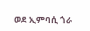ወደ ኢምባሲ ጎራ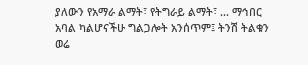ያለውን የአማራ ልማት፣ የትግራይ ልማት፣ ... ማኅበር አባል ካልሆናችሁ ግልጋሎት አንሰጥም፤ ትንሽ ትልቁን ወሬ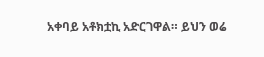አቀባይ አቶክቷኪ አድርገዋል። ይህን ወሬ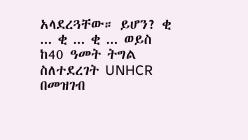አላደረጓቸው። ይሆን? ቂ ... ቂ ... ቂ ... ወይስ ከ40 ዓመት ትግል ስለተደረገት UNHCR በመዝገብ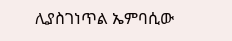ሊያስገነጥል ኤምባሲው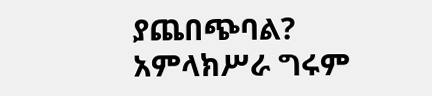ያጨበጭባል?
አምላክሥራ ግሩም